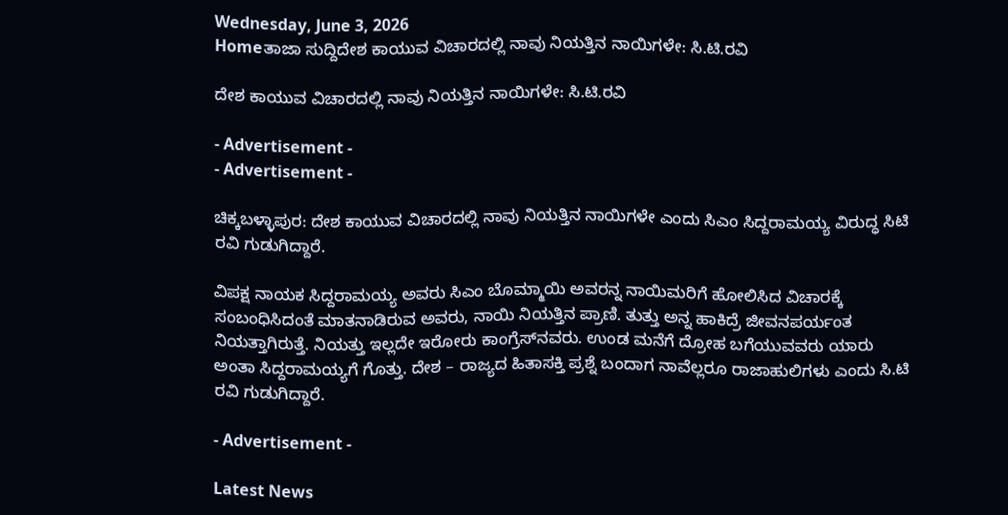Wednesday, June 3, 2026
Homeತಾಜಾ ಸುದ್ದಿದೇಶ ಕಾಯುವ ವಿಚಾರದಲ್ಲಿ ನಾವು ನಿಯತ್ತಿನ ನಾಯಿಗಳೇ: ಸಿ.ಟಿ.ರವಿ

ದೇಶ ಕಾಯುವ ವಿಚಾರದಲ್ಲಿ ನಾವು ನಿಯತ್ತಿನ ನಾಯಿಗಳೇ: ಸಿ.ಟಿ.ರವಿ

- Advertisement -
- Advertisement -

ಚಿಕ್ಕಬಳ್ಳಾಪುರ: ದೇಶ ಕಾಯುವ ವಿಚಾರದಲ್ಲಿ ನಾವು ನಿಯತ್ತಿನ ನಾಯಿಗಳೇ ಎಂದು ಸಿಎಂ ಸಿದ್ದರಾಮಯ್ಯ ವಿರುದ್ಧ ಸಿಟಿ ರವಿ ಗುಡುಗಿದ್ದಾರೆ.

ವಿಪಕ್ಷ ನಾಯಕ ಸಿದ್ದರಾಮಯ್ಯ ಅವರು ಸಿಎಂ ಬೊಮ್ಮಾಯಿ ಅವರನ್ನ ನಾಯಿಮರಿಗೆ ಹೋಲಿಸಿದ ವಿಚಾರಕ್ಕೆ ಸಂಬಂಧಿಸಿದಂತೆ ಮಾತನಾಡಿರುವ ಅವರು, ನಾಯಿ ನಿಯತ್ತಿನ ಪ್ರಾಣಿ. ತುತ್ತು ಅನ್ನ ಹಾಕಿದ್ರೆ ಜೀವನಪರ್ಯಂತ ನಿಯತ್ತಾಗಿರುತ್ತೆ. ನಿಯತ್ತು ಇಲ್ಲದೇ ಇರೋರು ಕಾಂಗ್ರೆಸ್‌ನವರು. ಉಂಡ ಮನೆಗೆ ದ್ರೋಹ ಬಗೆಯುವವರು ಯಾರು ಅಂತಾ ಸಿದ್ದರಾಮಯ್ಯಗೆ ಗೊತ್ತು. ದೇಶ – ರಾಜ್ಯದ ಹಿತಾಸಕ್ತಿ ಪ್ರಶ್ನೆ ಬಂದಾಗ ನಾವೆಲ್ಲರೂ ರಾಜಾಹುಲಿಗಳು ಎಂದು ಸಿ.ಟಿ ರವಿ ಗುಡುಗಿದ್ದಾರೆ.

- Advertisement -

Latest News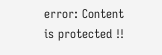error: Content is protected !!